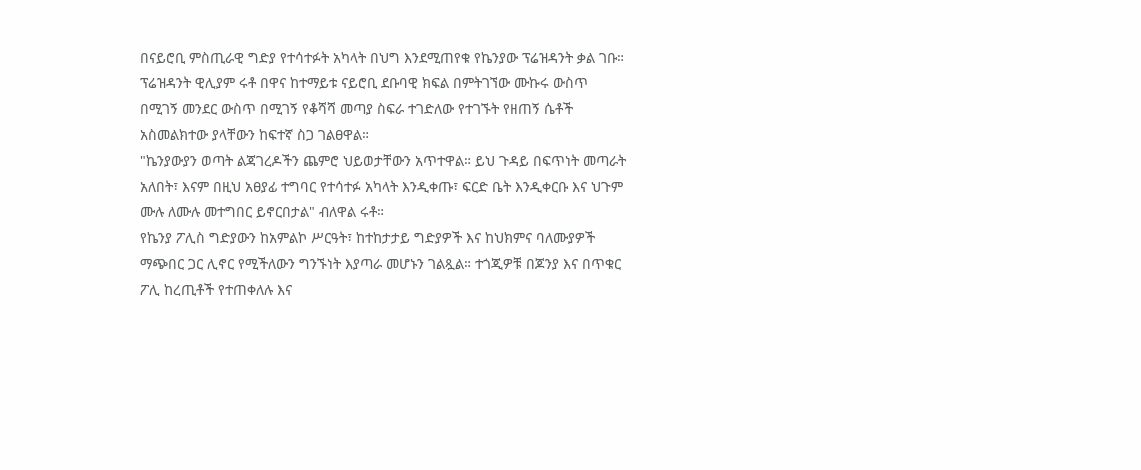በናይሮቢ ምስጢራዊ ግድያ የተሳተፉት አካላት በህግ እንደሚጠየቁ የኬንያው ፕሬዝዳንት ቃል ገቡ።
ፕሬዝዳንት ዊሊያም ሩቶ በዋና ከተማይቱ ናይሮቢ ደቡባዊ ክፍል በምትገኘው ሙኩሩ ውስጥ በሚገኝ መንደር ውስጥ በሚገኝ የቆሻሻ መጣያ ስፍራ ተገድለው የተገኙት የዘጠኝ ሴቶች አስመልክተው ያላቸውን ከፍተኛ ስጋ ገልፀዋል።
"ኬንያውያን ወጣት ልጃገረዶችን ጨምሮ ህይወታቸውን አጥተዋል። ይህ ጉዳይ በፍጥነት መጣራት አለበት፣ እናም በዚህ አፀያፊ ተግባር የተሳተፉ አካላት እንዲቀጡ፣ ፍርድ ቤት እንዲቀርቡ እና ህጉም ሙሉ ለሙሉ መተግበር ይኖርበታል" ብለዋል ሩቶ።
የኬንያ ፖሊስ ግድያውን ከአምልኮ ሥርዓት፣ ከተከታታይ ግድያዎች እና ከህክምና ባለሙያዎች ማጭበር ጋር ሊኖር የሚችለውን ግንኙነት እያጣራ መሆኑን ገልጿል። ተጎጂዎቹ በጆንያ እና በጥቁር ፖሊ ከረጢቶች የተጠቀለሉ እና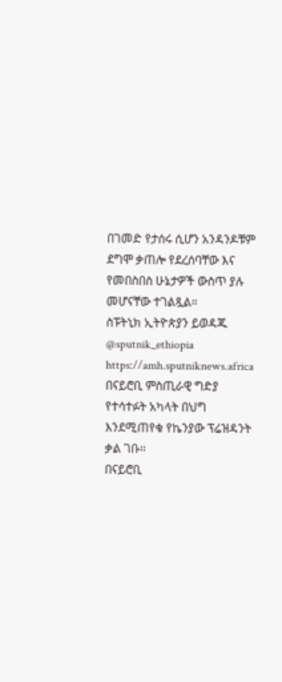በገመድ የታሰሩ ሲሆን አንዳንዶቹም ደግሞ ቃጠሎ የደረሰባቸው እና የመበስበስ ሁኔታዎች ውስጥ ያሉ መሆናቸው ተገልጿል።
ስፑትኒክ ኢትዮጵያን ይወዳጁ @sputnik_ethiopia
https://amh.sputniknews.africa
በናይሮቢ ምስጢራዊ ግድያ የተሳተፉት አካላት በህግ እንደሚጠየቁ የኬንያው ፕሬዝዳንት ቃል ገቡ።
በናይሮቢ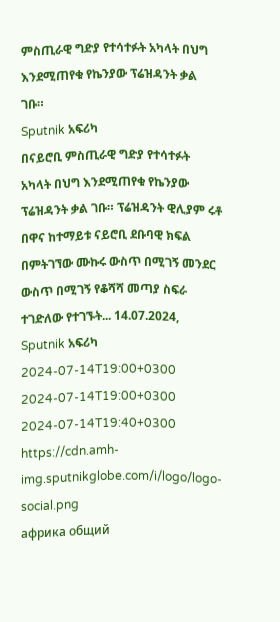ምስጢራዊ ግድያ የተሳተፉት አካላት በህግ እንደሚጠየቁ የኬንያው ፕሬዝዳንት ቃል ገቡ።
Sputnik አፍሪካ
በናይሮቢ ምስጢራዊ ግድያ የተሳተፉት አካላት በህግ እንደሚጠየቁ የኬንያው ፕሬዝዳንት ቃል ገቡ። ፕሬዝዳንት ዊሊያም ሩቶ በዋና ከተማይቱ ናይሮቢ ደቡባዊ ክፍል በምትገኘው ሙኩሩ ውስጥ በሚገኝ መንደር ውስጥ በሚገኝ የቆሻሻ መጣያ ስፍራ ተገድለው የተገኙት... 14.07.2024, Sputnik አፍሪካ
2024-07-14T19:00+0300
2024-07-14T19:00+0300
2024-07-14T19:40+0300
https://cdn.amh-img.sputnikglobe.com/i/logo/logo-social.png
африка общий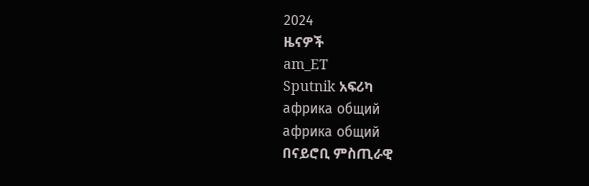2024
ዜናዎች
am_ET
Sputnik አፍሪካ
африка общий
африка общий
በናይሮቢ ምስጢራዊ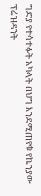ግድያ የተሳተፉት አካላት በህግ እንደሚጠየቁ የኬንያው ፕሬዝዳንት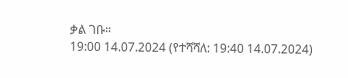ቃል ገቡ።
19:00 14.07.2024 (የተሻሻለ: 19:40 14.07.2024)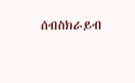ሰብስክራይብ